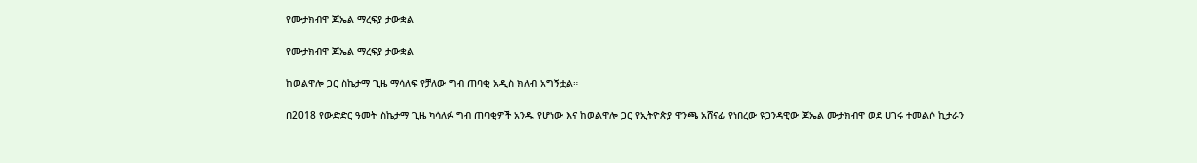የሙታክብዋ ጆኤል ማረፍያ ታውቋል

የሙታክብዋ ጆኤል ማረፍያ ታውቋል

ከወልዋሎ ጋር ስኬታማ ጊዜ ማሳለፍ የቻለው ግብ ጠባቂ አዲስ ክለብ አግኝቷል።

በ2018 የውድድር ዓመት ስኬታማ ጊዜ ካሳለፉ ግብ ጠባቂዎች አንዱ የሆነው እና ከወልዋሎ ጋር የኢትዮጵያ ዋንጫ አሸናፊ የነበረው ዩጋንዳዊው ጆኤል ሙታክብዋ ወደ ሀገሩ ተመልሶ ኪታራን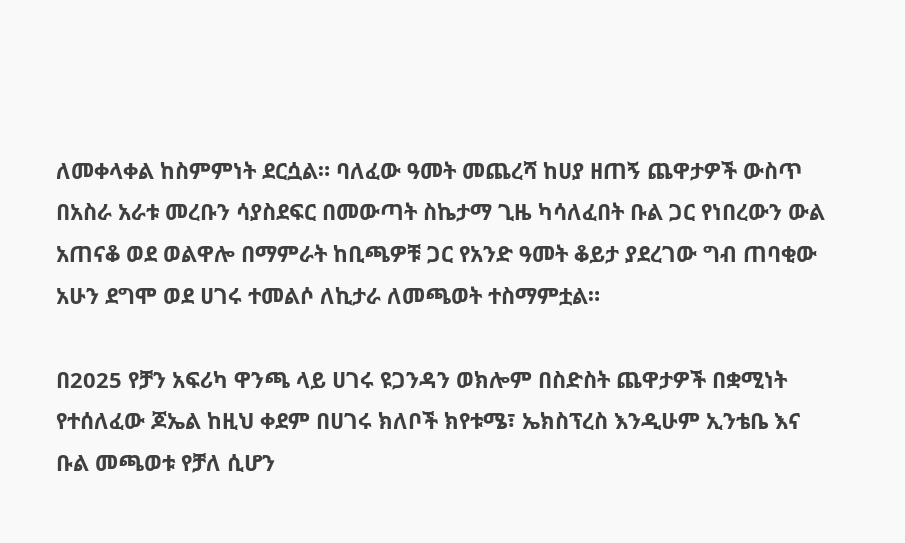ለመቀላቀል ከስምምነት ደርሷል። ባለፈው ዓመት መጨረሻ ከሀያ ዘጠኝ ጨዋታዎች ውስጥ በአስራ አራቱ መረቡን ሳያስደፍር በመውጣት ስኬታማ ጊዜ ካሳለፈበት ቡል ጋር የነበረውን ውል አጠናቆ ወደ ወልዋሎ በማምራት ከቢጫዎቹ ጋር የአንድ ዓመት ቆይታ ያደረገው ግብ ጠባቂው አሁን ደግሞ ወደ ሀገሩ ተመልሶ ለኪታራ ለመጫወት ተስማምቷል።

በ2025 የቻን አፍሪካ ዋንጫ ላይ ሀገሩ ዩጋንዳን ወክሎም በስድስት ጨዋታዎች በቋሚነት የተሰለፈው ጆኤል ከዚህ ቀደም በሀገሩ ክለቦች ክየቱሜ፣ ኤክስፕረስ እንዲሁም ኢንቴቤ እና ቡል መጫወቱ የቻለ ሲሆን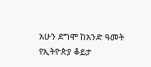አሁን ደግሞ ከአንድ ዓመት የኢትዮጵያ ቆይታ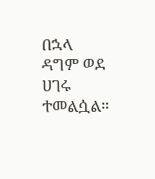በኋላ ዳግም ወደ ሀገሩ ተመልሷል።